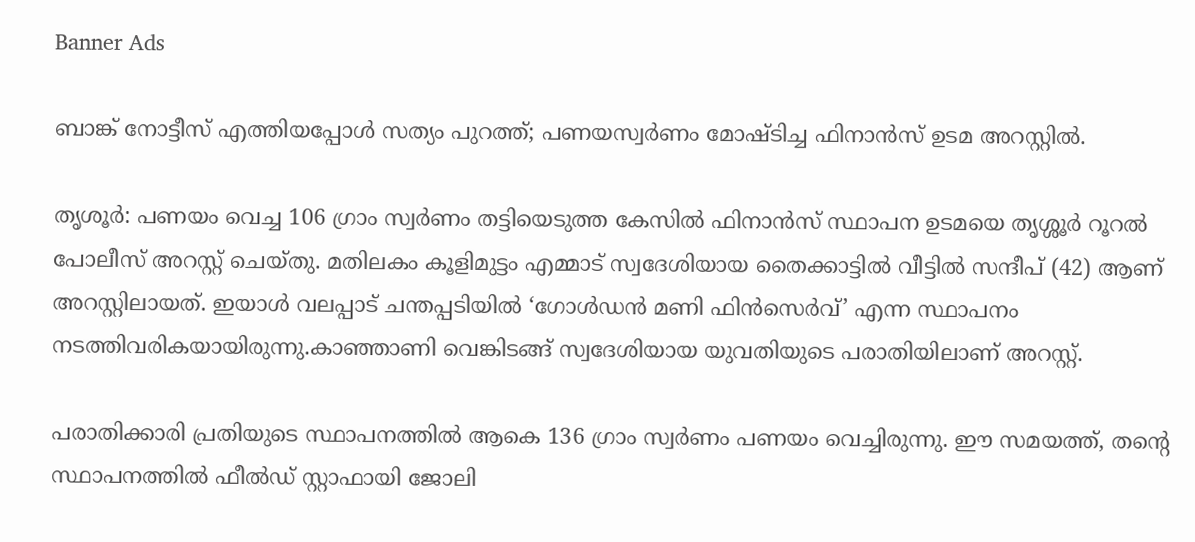Banner Ads

ബാങ്ക് നോട്ടീസ് എത്തിയപ്പോൾ സത്യം പുറത്ത്; പണയസ്വർണം മോഷ്ടിച്ച ഫിനാൻസ് ഉടമ അറസ്റ്റിൽ.

തൃശൂര്‍: പണയം വെച്ച 106 ഗ്രാം സ്വർണം തട്ടിയെടുത്ത കേസിൽ ഫിനാൻസ് സ്ഥാപന ഉടമയെ തൃശ്ശൂർ റൂറൽ പോലീസ് അറസ്റ്റ് ചെയ്തു. മതിലകം കൂളിമുട്ടം എമ്മാട് സ്വദേശിയായ തൈക്കാട്ടിൽ വീട്ടിൽ സന്ദീപ് (42) ആണ് അറസ്റ്റിലായത്. ഇയാൾ വലപ്പാട് ചന്തപ്പടിയിൽ ‘ഗോൾഡൻ മണി ഫിൻസെർവ്’ എന്ന സ്ഥാപനം നടത്തിവരികയായിരുന്നു.കാഞ്ഞാണി വെങ്കിടങ്ങ് സ്വദേശിയായ യുവതിയുടെ പരാതിയിലാണ് അറസ്റ്റ്.

പരാതിക്കാരി പ്രതിയുടെ സ്ഥാപനത്തിൽ ആകെ 136 ഗ്രാം സ്വർണം പണയം വെച്ചിരുന്നു. ഈ സമയത്ത്, തന്റെ സ്ഥാപനത്തിൽ ഫീൽഡ് സ്റ്റാഫായി ജോലി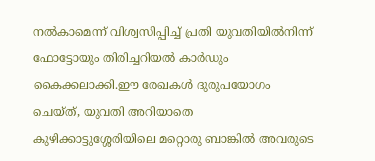നൽകാമെന്ന് വിശ്വസിപ്പിച്ച് പ്രതി യുവതിയിൽനിന്ന് ഫോട്ടോയും തിരിച്ചറിയൽ കാർഡും കൈക്കലാക്കി.ഈ രേഖകൾ ദുരുപയോഗം ചെയ്ത്, യുവതി അറിയാതെ കുഴിക്കാട്ടുശ്ശേരിയിലെ മറ്റൊരു ബാങ്കിൽ അവരുടെ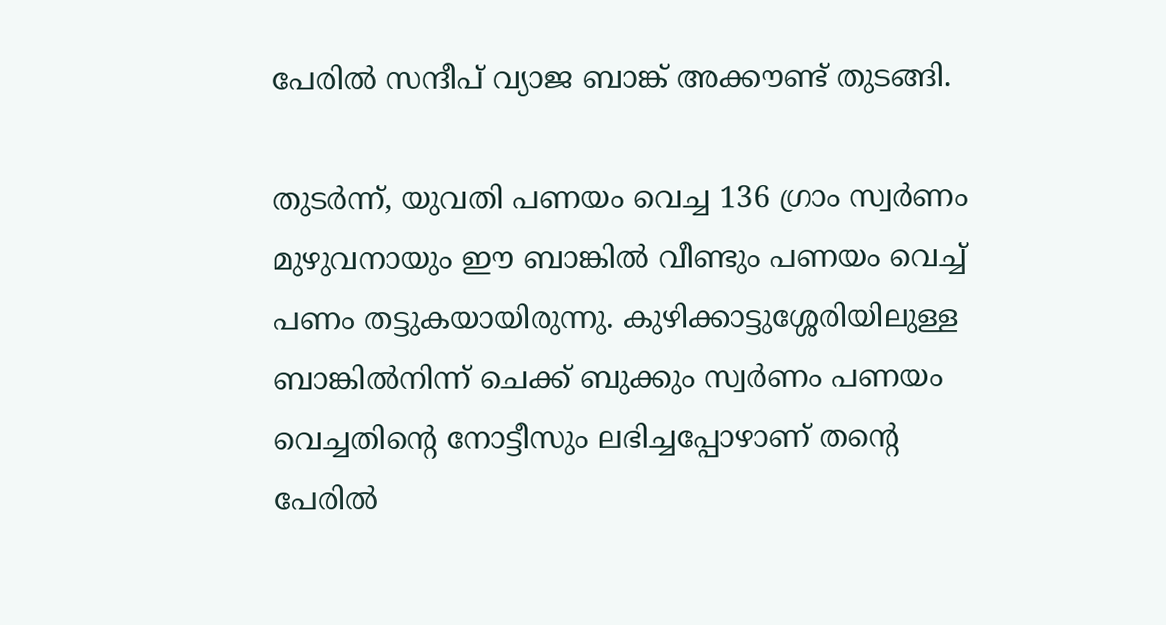പേരിൽ സന്ദീപ് വ്യാജ ബാങ്ക് അക്കൗണ്ട് തുടങ്ങി.

തുടർന്ന്, യുവതി പണയം വെച്ച 136 ഗ്രാം സ്വർണം മുഴുവനായും ഈ ബാങ്കിൽ വീണ്ടും പണയം വെച്ച് പണം തട്ടുകയായിരുന്നു. കുഴിക്കാട്ടുശ്ശേരിയിലുള്ള ബാങ്കിൽനിന്ന് ചെക്ക് ബുക്കും സ്വർണം പണയം വെച്ചതിന്റെ നോട്ടീസും ലഭിച്ചപ്പോഴാണ് തന്റെ പേരിൽ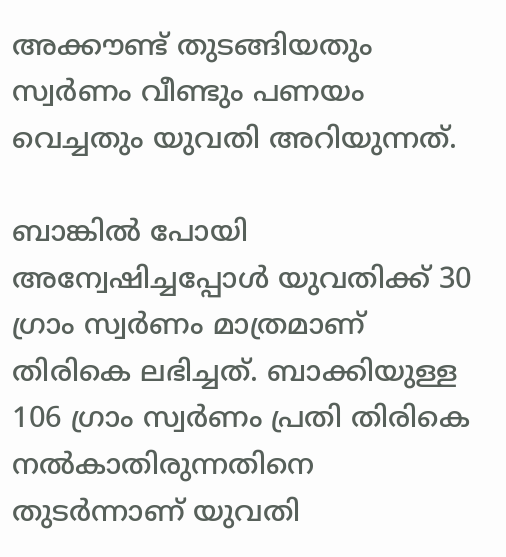അക്കൗണ്ട് തുടങ്ങിയതും സ്വർണം വീണ്ടും പണയം വെച്ചതും യുവതി അറിയുന്നത്.

ബാങ്കിൽ പോയി അന്വേഷിച്ചപ്പോൾ യുവതിക്ക് 30 ഗ്രാം സ്വർണം മാത്രമാണ് തിരികെ ലഭിച്ചത്. ബാക്കിയുള്ള 106 ഗ്രാം സ്വർണം പ്രതി തിരികെ നൽകാതിരുന്നതിനെ തുടർന്നാണ് യുവതി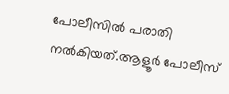പോലീസിൽ പരാതി നൽകിയത്.ആളൂർ പോലീസ്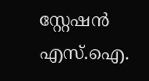സ്റ്റേഷൻ എസ്.ഐ.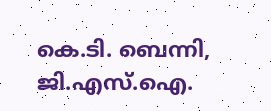കെ.ടി. ബെന്നി, ജി.എസ്.ഐ.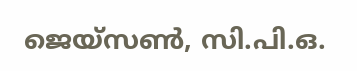ജെയ്‌സൺ, സി.പി.ഒ.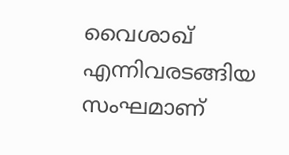വൈശാഖ് എന്നിവരടങ്ങിയ സംഘമാണ്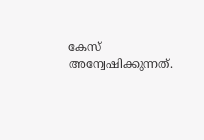കേസ് അന്വേഷിക്കുന്നത്.